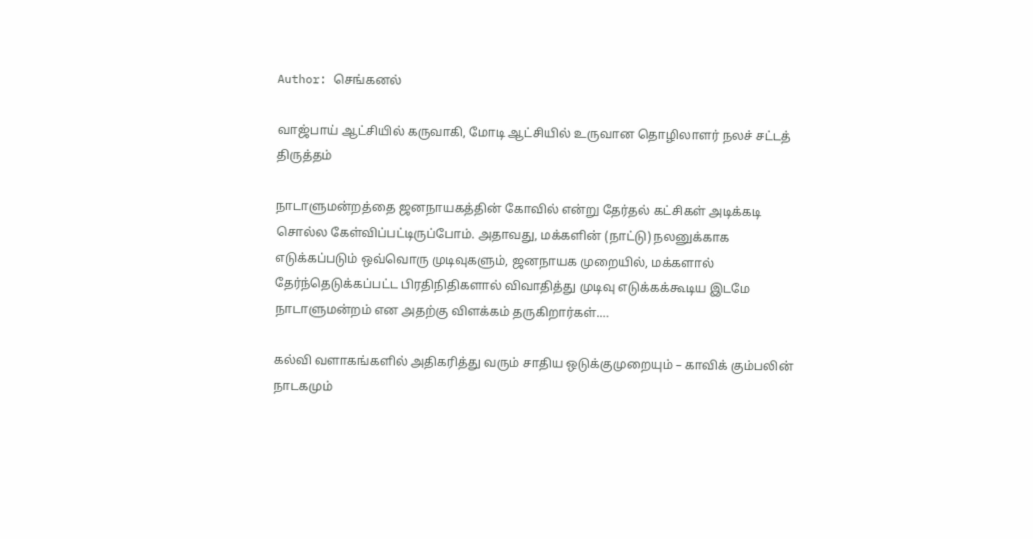Author: செங்கனல்

வாஜ்பாய் ஆட்சியில் கருவாகி, மோடி ஆட்சியில் உருவான தொழிலாளர் நலச் சட்டத் திருத்தம்

நாடாளுமன்றத்தை ஜனநாயகத்தின் கோவில் என்று தேர்தல் கட்சிகள் அடிக்கடி சொல்ல கேள்விப்பட்டிருப்போம். அதாவது, மக்களின் (நாட்டு) நலனுக்காக எடுக்கப்படும் ஒவ்வொரு முடிவுகளும், ஜனநாயக முறையில், மக்களால் தேர்ந்தெடுக்கப்பட்ட பிரதிநிதிகளால் விவாதித்து முடிவு எடுக்கக்கூடிய இடமே நாடாளுமன்றம் என அதற்கு விளக்கம் தருகிறார்கள்.…

கல்வி வளாகங்களில் அதிகரித்து வரும் சாதிய ஒடுக்குமுறையும் – காவிக் கும்பலின் நாடகமும்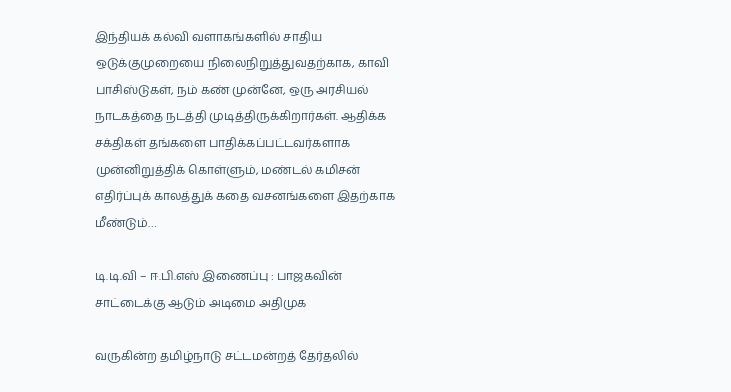இந்தியக் கல்வி வளாகங்களில் சாதிய ஒடுக்குமுறையை நிலைநிறுத்துவதற்காக, காவி பாசிஸ்டுகள், நம் கண் முன்னே, ஒரு அரசியல் நாடகத்தை நடத்தி முடித்திருக்கிறார்கள். ஆதிக்க சக்திகள் தங்களை பாதிக்கப்பட்டவர்களாக முன்னிறுத்திக் கொள்ளும், மண்டல் கமிசன் எதிர்ப்புக் காலத்துக் கதை வசனங்களை இதற்காக மீண்டும்…

டி.டி.வி – ஈ.பி.எஸ் இணைப்பு : பாஜகவின் சாட்டைக்கு ஆடும் அடிமை அதிமுக

வருகின்ற தமிழ்நாடு சட்டமன்றத் தேர்தலில்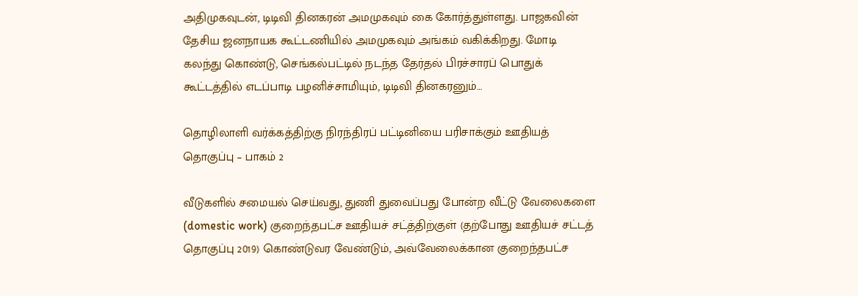அதிமுகவுடன், டிடிவி தினகரன் அமமுகவும் கை கோர்த்துள்ளது. பாஜகவின் தேசிய ஜனநாயக கூட்டணியில் அமமுகவும் அங்கம் வகிக்கிறது. மோடி கலந்து கொண்டு, செங்கல்பட்டில் நடந்த தேர்தல் பிரச்சாரப் பொதுக் கூட்டத்தில் எடப்பாடி பழனிச்சாமியும், டிடிவி தினகரனும்…

தொழிலாளி வர்க்கத்திற்கு நிரந்திரப் பட்டினியை பரிசாக்கும் ஊதியத் தொகுப்பு – பாகம் 2

வீடுகளில் சமையல் செய்வது, துணி துவைப்பது போன்ற வீட்டு வேலைகளை (domestic work) குறைந்தபட்ச ஊதியச் சட்த்திற்குள் (தற்போது ஊதியச் சட்டத் தொகுப்பு 2019) கொண்டுவர வேண்டும், அவ்வேலைக்கான குறைந்தபட்ச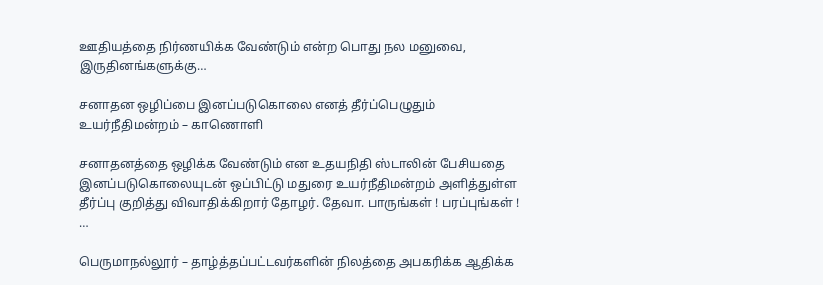ஊதியத்தை நிர்ணயிக்க வேண்டும் என்ற பொது நல மனுவை, இருதினங்களுக்கு…

சனாதன ஒழிப்பை இனப்படுகொலை எனத் தீர்ப்பெழுதும் உயர்நீதிமன்றம் – காணொளி

சனாதனத்தை ஒழிக்க வேண்டும் என உதயநிதி ஸ்டாலின் பேசியதை இனப்படுகொலையுடன் ஒப்பிட்டு மதுரை உயர்நீதிமன்றம் அளித்துள்ள தீர்ப்பு குறித்து விவாதிக்கிறார் தோழர். தேவா. பாருங்கள் ! பரப்புங்கள் ! …

பெருமாநல்லூர் – தாழ்த்தப்பட்டவர்களின் நிலத்தை அபகரிக்க ஆதிக்க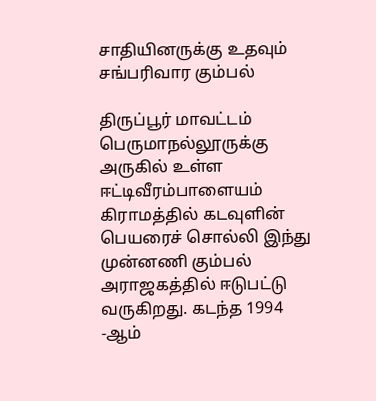சாதியினருக்கு உதவும்
சங்பரிவார கும்பல்

திருப்பூர் மாவட்டம் பெருமாநல்லூருக்கு அருகில் உள்ள ஈட்டிவீரம்பாளையம் கிராமத்தில் கடவுளின் பெயரைச் சொல்லி இந்து முன்னணி கும்பல் அராஜகத்தில் ஈடுபட்டு வருகிறது. கடந்த 1994 -ஆம்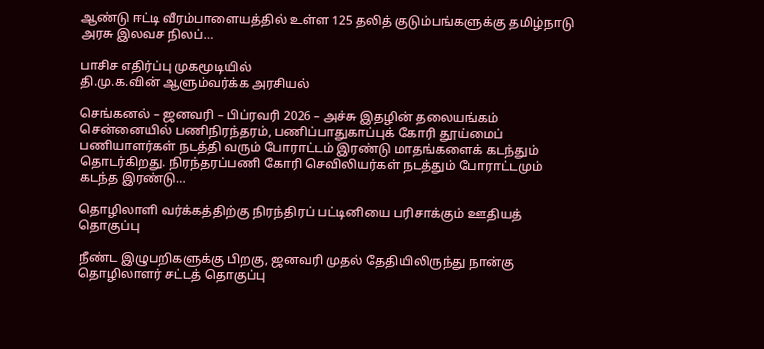ஆண்டு ஈட்டி வீரம்பாளையத்தில் உள்ள 125 தலித் குடும்பங்களுக்கு தமிழ்நாடு அரசு இலவச நிலப்…

பாசிச எதிர்ப்பு முகமூடியில்
தி.மு.க.வின் ஆளும்வர்க்க அரசியல்

செங்கனல் – ஜனவரி – பிப்ரவரி 2026 – அச்சு இதழின் தலையங்கம் சென்னையில் பணிநிரந்தரம், பணிப்பாதுகாப்புக் கோரி தூய்மைப் பணியாளர்கள் நடத்தி வரும் போராட்டம் இரண்டு மாதங்களைக் கடந்தும் தொடர்கிறது. நிரந்தரப்பணி கோரி செவிலியர்கள் நடத்தும் போராட்டமும் கடந்த இரண்டு…

தொழிலாளி வர்க்கத்திற்கு நிரந்திரப் பட்டினியை பரிசாக்கும் ஊதியத் தொகுப்பு

நீண்ட இழுபறிகளுக்கு பிறகு, ஜனவரி முதல் தேதியிலிருந்து நான்கு தொழிலாளர் சட்டத் தொகுப்பு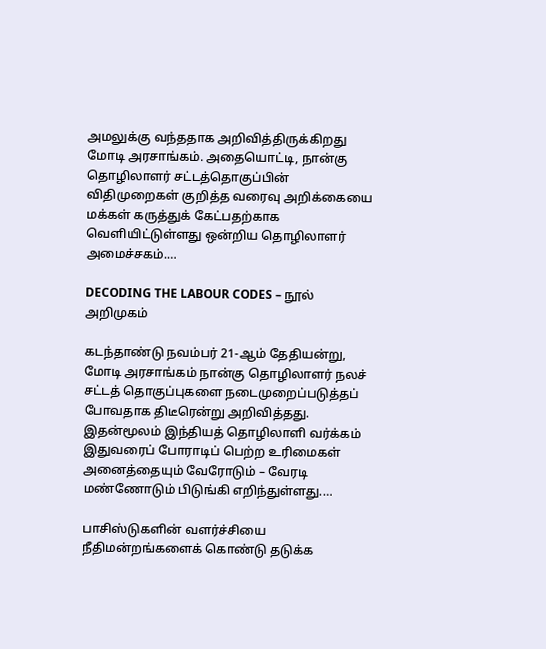அமலுக்கு வந்ததாக அறிவித்திருக்கிறது மோடி அரசாங்கம். அதையொட்டி, நான்கு தொழிலாளர் சட்டத்தொகுப்பின் விதிமுறைகள் குறித்த வரைவு அறிக்கையை மக்கள் கருத்துக் கேட்பதற்காக வெளியிட்டுள்ளது ஒன்றிய தொழிலாளர் அமைச்சகம்.…

DECODING THE LABOUR CODES – நூல் அறிமுகம்

கடந்தாண்டு நவம்பர் 21-ஆம் தேதியன்று, மோடி அரசாங்கம் நான்கு தொழிலாளர் நலச் சட்டத் தொகுப்புகளை நடைமுறைப்படுத்தப் போவதாக திடீரென்று அறிவித்தது. இதன்மூலம் இந்தியத் தொழிலாளி வர்க்கம் இதுவரைப் போராடிப் பெற்ற உரிமைகள் அனைத்தையும் வேரோடும் – வேரடி மண்ணோடும் பிடுங்கி எறிந்துள்ளது.…

பாசிஸ்டுகளின் வளர்ச்சியை நீதிமன்றங்களைக் கொண்டு தடுக்க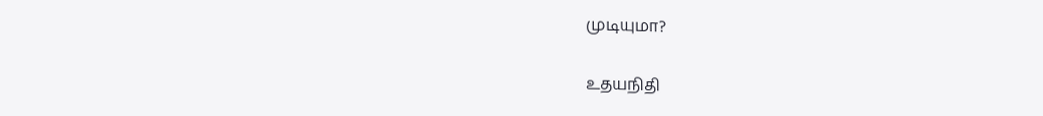முடியுமா?

உதயநிதி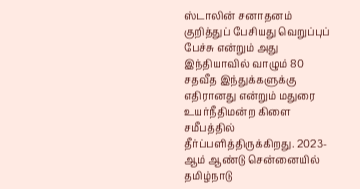ஸ்டாலின் சனாதனம் குறித்துப் பேசியது வெறுப்புப் பேச்சு என்றும் அது இந்தியாவில் வாழும் 80 சதவீத இந்துக்களுக்கு எதிரானது என்றும் மதுரை உயர்நீதிமன்ற கிளை சமீபத்தில் தீர்ப்பளித்திருக்கிறது. 2023-ஆம் ஆண்டு சென்னையில் தமிழ்நாடு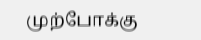முற்போக்கு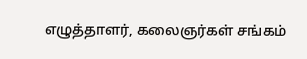எழுத்தாளர், கலைஞர்கள் சங்கம்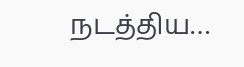நடத்திய…